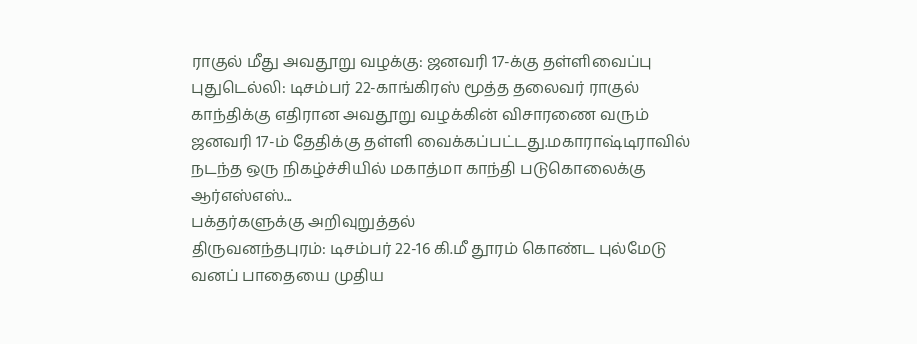ராகுல் மீது அவதூறு வழக்கு: ஜனவரி 17-க்கு தள்ளிவைப்பு
புதுடெல்லி: டிசம்பர் 22-காங்கிரஸ் மூத்த தலைவர் ராகுல் காந்திக்கு எதிரான அவதூறு வழக்கின் விசாரணை வரும் ஜனவரி 17-ம் தேதிக்கு தள்ளி வைக்கப்பட்டது.மகாராஷ்டிராவில் நடந்த ஒரு நிகழ்ச்சியில் மகாத்மா காந்தி படுகொலைக்கு ஆர்எஸ்எஸ்...
பக்தர்களுக்கு அறிவுறுத்தல்
திருவனந்தபுரம்: டிசம்பர் 22-16 கி.மீ தூரம் கொண்ட புல்மேடு வனப் பாதையை முதிய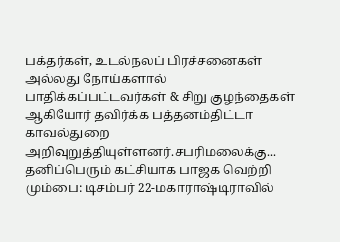பக்தர்கள், உடல்நலப் பிரச்சனைகள் அல்லது நோய்களால் பாதிக்கப்பட்டவர்கள் & சிறு குழந்தைகள் ஆகியோர் தவிர்க்க பத்தனம்திட்டா காவல்துறை அறிவுறுத்தியுள்ளனர்.சபரிமலைக்கு...
தனிப்பெரும் கட்சியாக பாஜக வெற்றி
மும்பை: டிசம்பர் 22-மகாராஷ்டிராவில்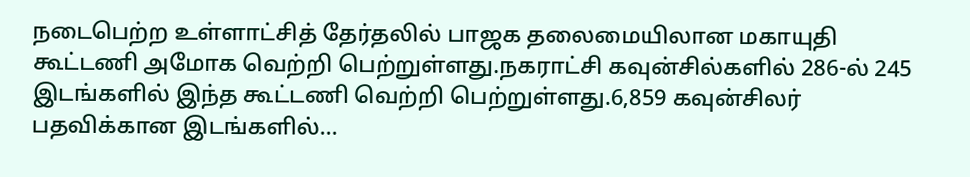நடைபெற்ற உள்ளாட்சித் தேர்தலில் பாஜக தலைமையிலான மகாயுதி கூட்டணி அமோக வெற்றி பெற்றுள்ளது.நகராட்சி கவுன்சில்களில் 286-ல் 245 இடங்களில் இந்த கூட்டணி வெற்றி பெற்றுள்ளது.6,859 கவுன்சிலர் பதவிக்கான இடங்களில்...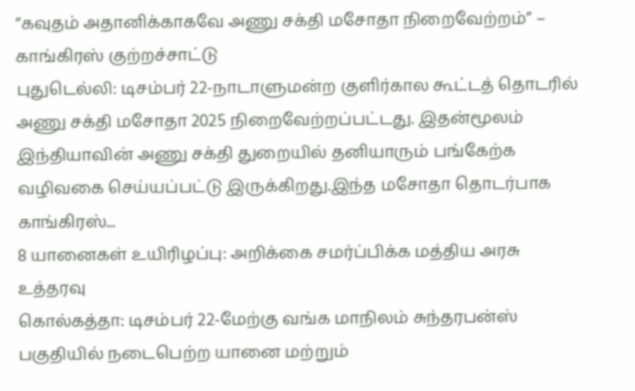“கவுதம் அதானிக்காகவே அணு சக்தி மசோதா நிறைவேற்றம்” – காங்கிரஸ் குற்றச்சாட்டு
புதுடெல்லி: டிசம்பர் 22-நாடாளுமன்ற குளிர்கால கூட்டத் தொடரில் அணு சக்தி மசோதா 2025 நிறைவேற்றப்பட்டது. இதன்மூலம் இந்தியாவின் அணு சக்தி துறையில் தனியாரும் பங்கேற்க வழிவகை செய்யப்பட்டு இருக்கிறது.இந்த மசோதா தொடர்பாக காங்கிரஸ்...
8 யானைகள் உயிரிழப்பு: அறிக்கை சமர்ப்பிக்க மத்திய அரசு உத்தரவு
கொல்கத்தா: டிசம்பர் 22-மேற்கு வங்க மாநிலம் சுந்தரபன்ஸ் பகுதியில் நடைபெற்ற யானை மற்றும்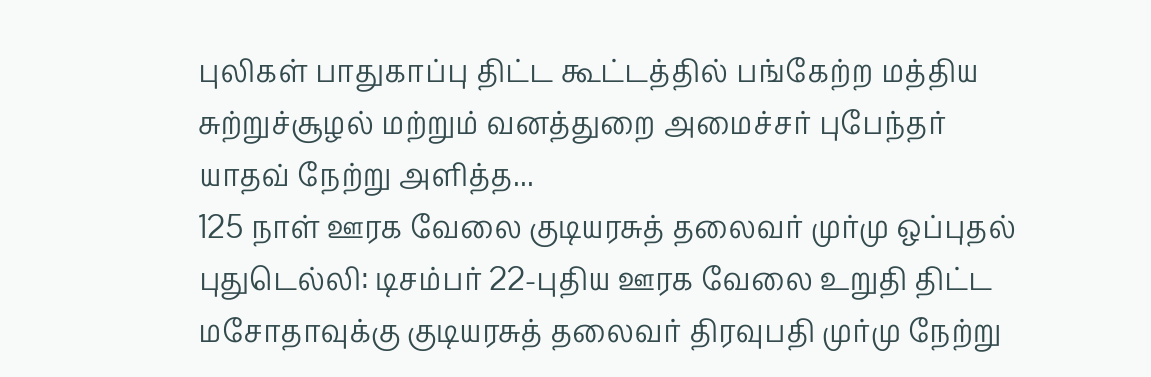புலிகள் பாதுகாப்பு திட்ட கூட்டத்தில் பங்கேற்ற மத்திய சுற்றுச்சூழல் மற்றும் வனத்துறை அமைச்சர் புபேந்தர் யாதவ் நேற்று அளித்த...
125 நாள் ஊரக வேலை குடியரசுத் தலைவர் முர்மு ஒப்புதல்
புதுடெல்லி: டிசம்பர் 22-புதிய ஊரக வேலை உறுதி திட்ட மசோதாவுக்கு குடியரசுத் தலைவர் திரவுபதி முர்மு நேற்று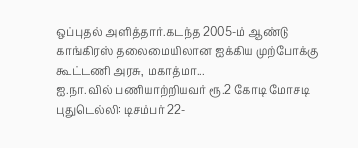ஒப்புதல் அளித்தார்.கடந்த 2005-ம் ஆண்டு காங்கிரஸ் தலைமையிலான ஐக்கிய முற்போக்கு கூட்டணி அரசு, மகாத்மா...
ஐ.நா.வில் பணியாற்றியவர் ரூ.2 கோடி மோசடி
புதுடெல்லி: டிசம்பர் 22-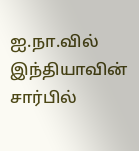ஐ.நா.வில் இந்தியாவின் சார்பில்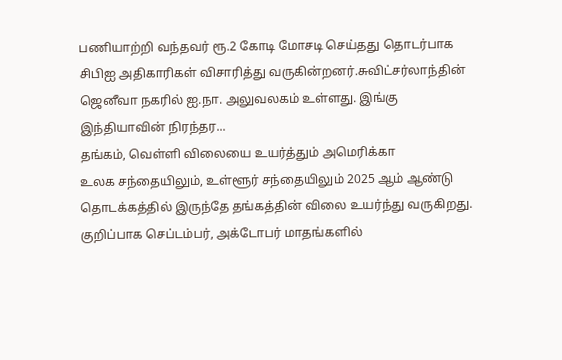பணியாற்றி வந்தவர் ரூ.2 கோடி மோசடி செய்தது தொடர்பாக சிபிஐ அதிகாரிகள் விசாரித்து வருகின்றனர்.சுவிட்சர்லாந்தின் ஜெனீவா நகரில் ஐ.நா. அலுவலகம் உள்ளது. இங்கு இந்தியாவின் நிரந்தர...
தங்கம், வெள்ளி விலையை உயர்த்தும் அமெரிக்கா
உலக சந்தையிலும், உள்ளூர் சந்தையிலும் 2025 ஆம் ஆண்டு தொடக்கத்தில் இருந்தே தங்கத்தின் விலை உயர்ந்து வருகிறது. குறிப்பாக செப்டம்பர், அக்டோபர் மாதங்களில்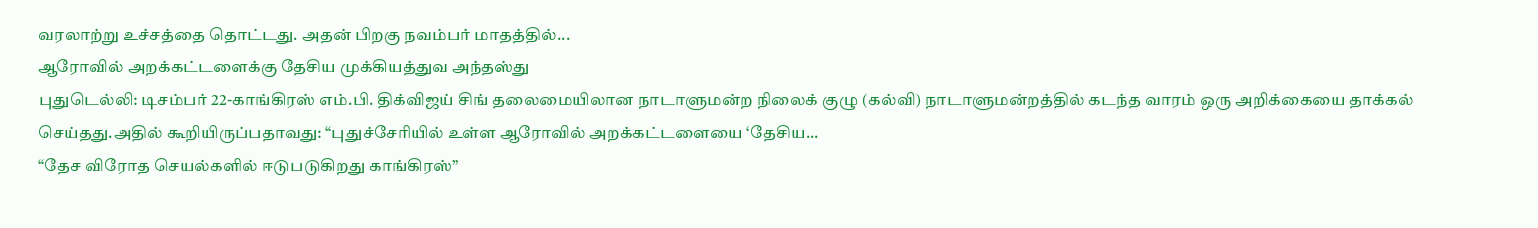வரலாற்று உச்சத்தை தொட்டது. அதன் பிறகு நவம்பர் மாதத்தில்...
ஆரோவில் அறக்கட்டளைக்கு தேசிய முக்கியத்துவ அந்தஸ்து
புதுடெல்லி: டிசம்பர் 22-காங்கிரஸ் எம்.பி. திக்விஜய் சிங் தலைமையிலான நாடாளுமன்ற நிலைக் குழு (கல்வி) நாடாளுமன்றத்தில் கடந்த வாரம் ஒரு அறிக்கையை தாக்கல் செய்தது.அதில் கூறியிருப்பதாவது: “புதுச்சேரியில் உள்ள ஆரோவில் அறக்கட்டளையை ‘தேசிய...
“தேச விரோத செயல்களில் ஈடுபடுகிறது காங்கிரஸ்”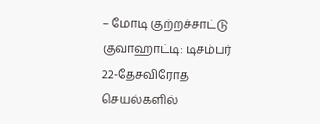– மோடி குற்றச்சாட்டு
குவாஹாட்டி: டிசம்பர் 22-தேசவிரோத செயல்களில்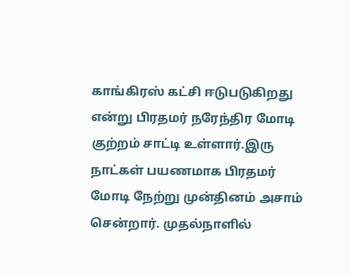காங்கிரஸ் கட்சி ஈடுபடுகிறது என்று பிரதமர் நரேந்திர மோடி குற்றம் சாட்டி உள்ளார்.இரு நாட்கள் பயணமாக பிரதமர் மோடி நேற்று முன்தினம் அசாம் சென்றார். முதல்நாளில்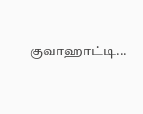குவாஹாட்டி...